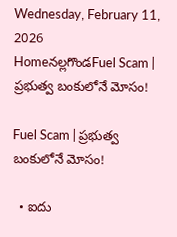Wednesday, February 11, 2026
Homeనల్లగొండFuel Scam | ప్రభుత్వ బంకులోనే మోసం!

Fuel Scam | ప్రభుత్వ బంకులోనే మోసం!

  • ఐదు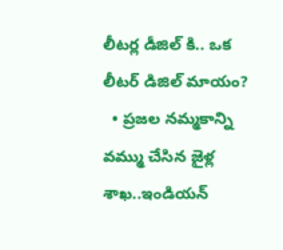లీటర్ల డీజిల్ కి.. ఒక లీటర్ డిజిల్ మాయం?
  • ప్రజల నమ్మకాన్ని వమ్ము చేసిన జైళ్ల శాఖ..ఇండియన్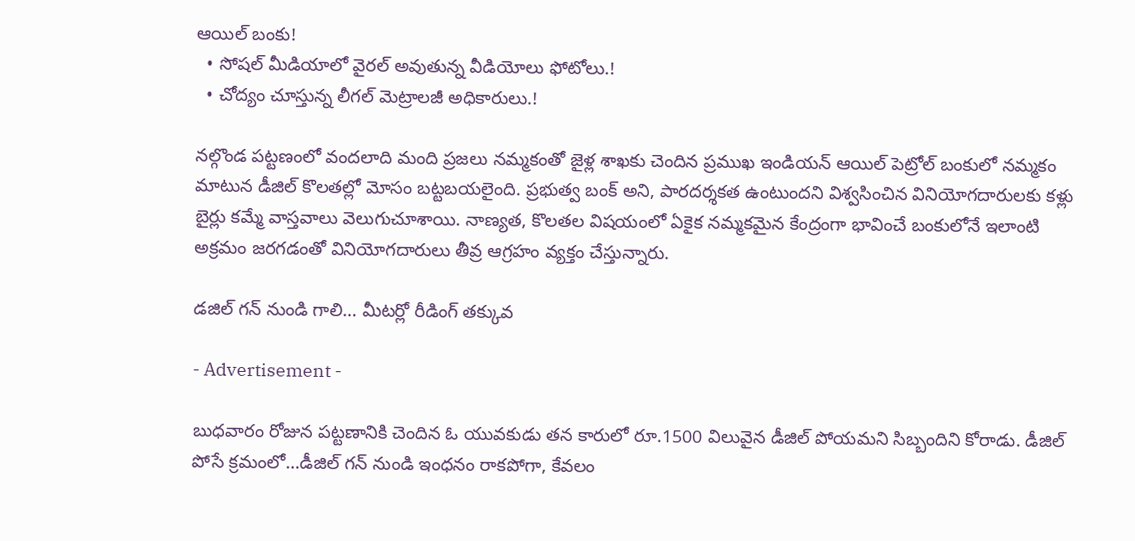ఆయిల్ బంకు!
  • సోషల్ మీడియాలో వైరల్ అవుతున్న వీడియోలు ఫోటోలు.!
  • చోద్యం చూస్తున్న లీగల్ మెట్రాలజీ అధికారులు.!

నల్గొండ పట్టణంలో వందలాది మంది ప్రజలు నమ్మకంతో జైళ్ల శాఖకు చెందిన ప్రముఖ ఇండియన్ ఆయిల్ పెట్రోల్ బంకులో నమ్మకం మాటున డీజిల్ కొలతల్లో మోసం బట్టబయలైంది. ప్రభుత్వ బంక్ అని, పారదర్శకత ఉంటుందని విశ్వసించిన వినియోగదారులకు కళ్లు బైర్లు కమ్మే వాస్తవాలు వెలుగుచూశాయి. నాణ్యత, కొలతల విషయంలో ఏకైక నమ్మకమైన కేంద్రంగా భావించే బంకులోనే ఇలాంటి అక్రమం జరగడంతో వినియోగదారులు తీవ్ర ఆగ్రహం వ్యక్తం చేస్తున్నారు.

డజిల్ గన్ నుండి గాలి… మీటర్లో రీడింగ్ తక్కువ

- Advertisement -

బుధవారం రోజున పట్టణానికి చెందిన ఓ యువకుడు తన కారులో రూ.1500 విలువైన డీజిల్ పోయమని సిబ్బందిని కోరాడు. డీజిల్ పోసే క్రమంలో…డీజిల్ గన్ నుండి ఇంధనం రాకపోగా, కేవలం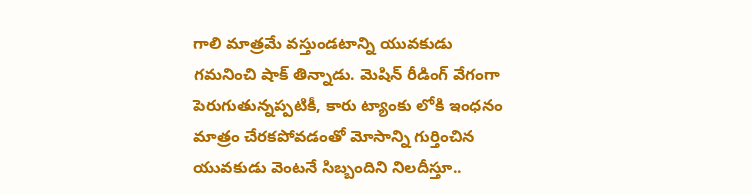గాలి మాత్రమే వస్తుండటాన్ని యువకుడు గమనించి షాక్ తిన్నాడు. మెషిన్ రీడింగ్ వేగంగా పెరుగుతున్నప్పటికీ, కారు ట్యాంకు లోకి ఇంధనం మాత్రం చేరకపోవడంతో మోసాన్ని గుర్తించిన యువకుడు వెంటనే సిబ్బందిని నిలదీస్తూ..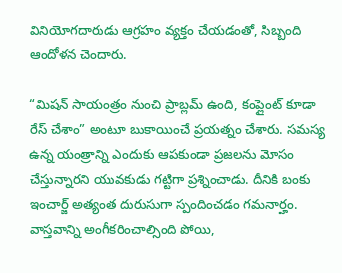వినియోగదారుడు ఆగ్రహం వ్యక్తం చేయడంతో, సిబ్బంది ఆందోళన చెందారు.

“మిషన్ సాయంత్రం నుంచి ప్రాబ్లమ్ ఉంది, కంప్లైంట్ కూడా రేస్ చేశాం” అంటూ బుకాయించే ప్రయత్నం చేశారు. సమస్య ఉన్న యంత్రాన్ని ఎందుకు ఆపకుండా ప్రజలను మోసం చేస్తున్నారని యువకుడు గట్టిగా ప్రశ్నించాడు. దీనికి బంకు ఇంచార్జ్ అత్యంత దురుసుగా స్పందించడం గమనార్హం. వాస్తవాన్ని అంగీకరించాల్సింది పోయి,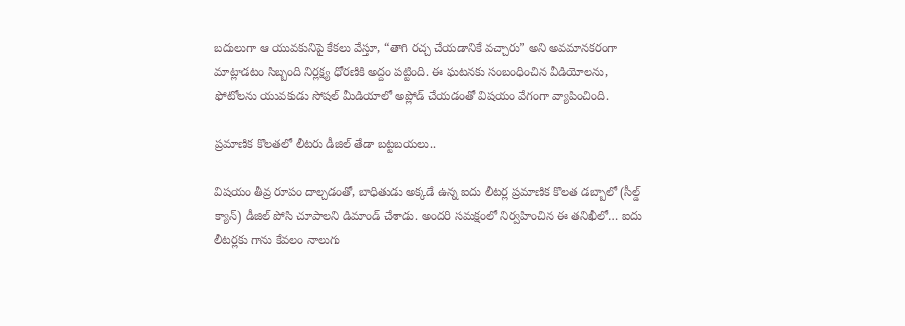బదులుగా ఆ యువకునిపై కేకలు వేస్తూ, “తాగి రచ్చ చేయడానికే వచ్చారు” అని అవమానకరంగా మాట్లాడటం సిబ్బంది నిర్లక్ష్య ధోరణికి అద్దం పట్టింది. ఈ ఘటనకు సంబంధించిన వీడియోలను, ఫోటోలను యువకుడు సోషల్ మీడియాలో అప్లోడ్ చేయడంతో విషయం వేగంగా వ్యాపించింది.

ప్రమాణిక కొలతలో లీటరు డీజిల్ తేడా బట్టబయలు..

విషయం తీవ్ర రూపం దాల్చడంతో, బాధితుడు అక్కడే ఉన్న ఐదు లీటర్ల ప్రమాణిక కొలత డబ్బాలో (సీల్డ్ క్యాన్) డీజిల్ పోసి చూపాలని డిమాండ్ చేశాడు. అందరి సమక్షంలో నిర్వహించిన ఈ తనిఖీలో… ఐదు లీటర్లకు గాను కేవలం నాలుగు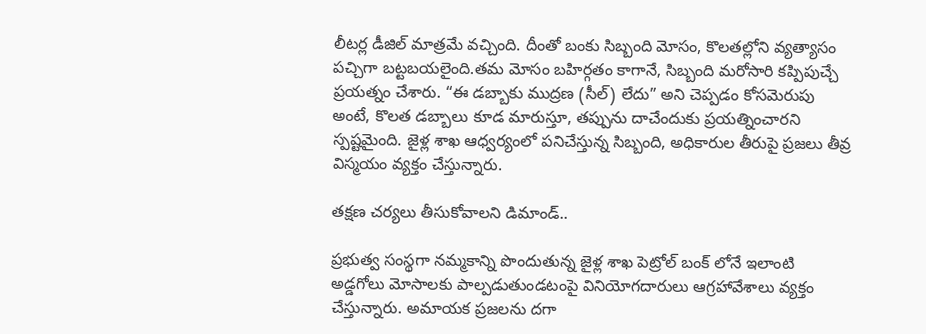లీటర్ల డీజిల్ మాత్రమే వచ్చింది. దీంతో బంకు సిబ్బంది మోసం, కొలతల్లోని వ్యత్యాసం పచ్చిగా బట్టబయలైంది.తమ మోసం బహిర్గతం కాగానే, సిబ్బంది మరోసారి కప్పిపుచ్చే ప్రయత్నం చేశారు. “ఈ డబ్బాకు ముద్రణ (సీల్) లేదు” అని చెప్పడం కోసమెరుపు అంటే, కొలత డబ్బాలు కూడ మారుస్తూ, తప్పును దాచేందుకు ప్రయత్నించారని స్పష్టమైంది. జైళ్ల శాఖ ఆధ్వర్యంలో పనిచేస్తున్న సిబ్బంది, అధికారుల తీరుపై ప్రజలు తీవ్ర విస్మయం వ్యక్తం చేస్తున్నారు.

తక్షణ చర్యలు తీసుకోవాలని డిమాండ్..

ప్రభుత్వ సంస్థగా నమ్మకాన్ని పొందుతున్న జైళ్ల శాఖ పెట్రోల్ బంక్ లోనే ఇలాంటి అడ్డగోలు మోసాలకు పాల్పడుతుండటంపై వినియోగదారులు ఆగ్రహావేశాలు వ్యక్తం చేస్తున్నారు. అమాయక ప్రజలను దగా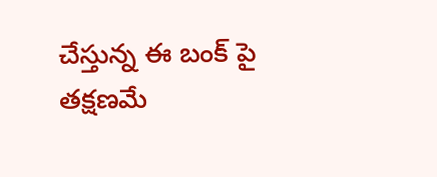చేస్తున్న ఈ బంక్ పై తక్షణమే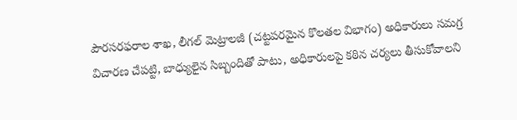పౌరసరఫరాల శాఖ, లీగల్ మెట్రాలజీ (చట్టపరమైన కొలతల విభాగం) అధికారులు సమగ్ర విచారణ చేపట్టి, బాధ్యులైన సిబ్బందితో పాటు, అధికారులపై కఠిన చర్యలు తీసుకోవాలని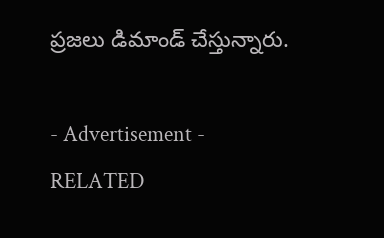ప్రజలు డిమాండ్ చేస్తున్నారు.

- Advertisement -
RELATED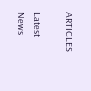ARTICLES

Latest News